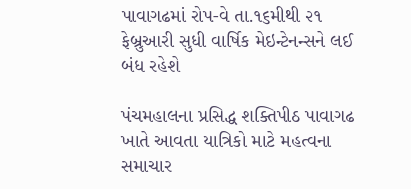પાવાગઢમાં રોપ-વે તા.૧૬મીથી ૨૧ ફેબ્રુઆરી સુધી વાર્ષિક મેઇન્ટેનન્સને લઈ બંધ રહેશે

પંચમહાલના પ્રસિદ્ધ શક્તિપીઠ પાવાગઢ ખાતે આવતા યાત્રિકો માટે મહત્વના સમાચાર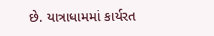છે. યાત્રાધામમાં કાર્યરત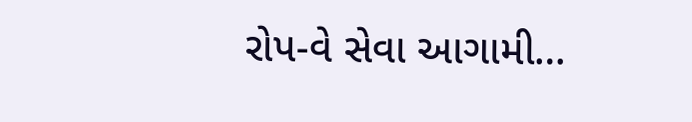રોપ-વે સેવા આગામી…